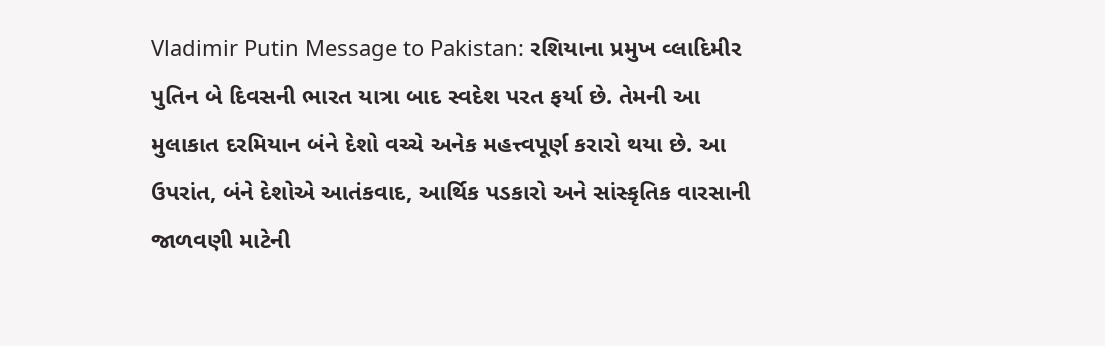Vladimir Putin Message to Pakistan: રશિયાના પ્રમુખ વ્લાદિમીર પુતિન બે દિવસની ભારત યાત્રા બાદ સ્વદેશ પરત ફર્યા છે. તેમની આ મુલાકાત દરમિયાન બંને દેશો વચ્ચે અનેક મહત્ત્વપૂર્ણ કરારો થયા છે. આ ઉપરાંત, બંને દેશોએ આતંકવાદ, આર્થિક પડકારો અને સાંસ્કૃતિક વારસાની જાળવણી માટેની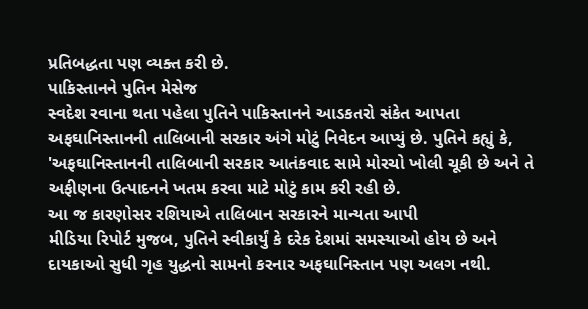પ્રતિબદ્ધતા પણ વ્યક્ત કરી છે.
પાકિસ્તાનને પુતિન મેસેજ
સ્વદેશ રવાના થતા પહેલા પુતિને પાકિસ્તાનને આડકતરો સંકેત આપતા અફઘાનિસ્તાનની તાલિબાની સરકાર અંગે મોટું નિવેદન આપ્યું છે. પુતિને કહ્યું કે, 'અફઘાનિસ્તાનની તાલિબાની સરકાર આતંકવાદ સામે મોરચો ખોલી ચૂકી છે અને તે અફીણના ઉત્પાદનને ખતમ કરવા માટે મોટું કામ કરી રહી છે.
આ જ કારણોસર રશિયાએ તાલિબાન સરકારને માન્યતા આપી
મીડિયા રિપોર્ટ મુજબ, પુતિને સ્વીકાર્યું કે દરેક દેશમાં સમસ્યાઓ હોય છે અને દાયકાઓ સુધી ગૃહ યુદ્ધનો સામનો કરનાર અફઘાનિસ્તાન પણ અલગ નથી.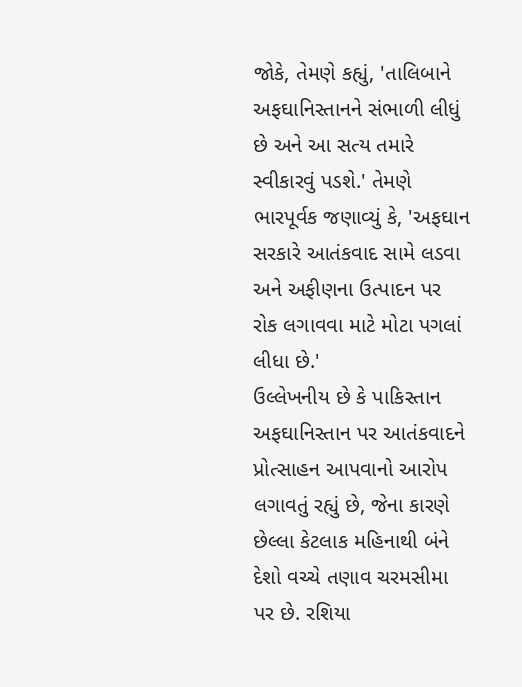જોકે, તેમણે કહ્યું, 'તાલિબાને અફઘાનિસ્તાનને સંભાળી લીધું છે અને આ સત્ય તમારે સ્વીકારવું પડશે.' તેમણે ભારપૂર્વક જણાવ્યું કે, 'અફઘાન સરકારે આતંકવાદ સામે લડવા અને અફીણના ઉત્પાદન પર રોક લગાવવા માટે મોટા પગલાં લીધા છે.'
ઉલ્લેખનીય છે કે પાકિસ્તાન અફઘાનિસ્તાન પર આતંકવાદને પ્રોત્સાહન આપવાનો આરોપ લગાવતું રહ્યું છે, જેના કારણે છેલ્લા કેટલાક મહિનાથી બંને દેશો વચ્ચે તણાવ ચરમસીમા પર છે. રશિયા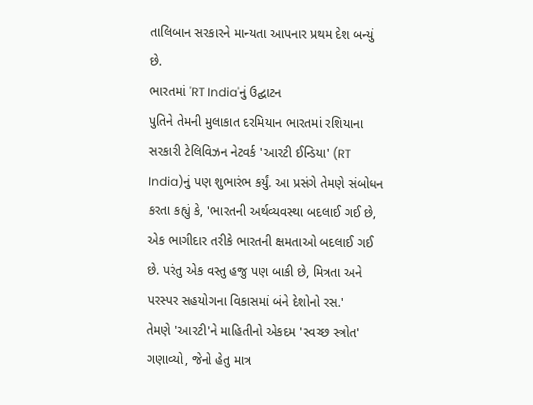તાલિબાન સરકારને માન્યતા આપનાર પ્રથમ દેશ બન્યું છે.
ભારતમાં 'RT India'નું ઉદ્ઘાટન
પુતિને તેમની મુલાકાત દરમિયાન ભારતમાં રશિયાના સરકારી ટેલિવિઝન નેટવર્ક 'આરટી ઈન્ડિયા' (RT India)નું પણ શુભારંભ કર્યું. આ પ્રસંગે તેમણે સંબોધન કરતા કહ્યું કે, 'ભારતની અર્થવ્યવસ્થા બદલાઈ ગઈ છે, એક ભાગીદાર તરીકે ભારતની ક્ષમતાઓ બદલાઈ ગઈ છે. પરંતુ એક વસ્તુ હજુ પણ બાકી છે, મિત્રતા અને પરસ્પર સહયોગના વિકાસમાં બંને દેશોનો રસ.'
તેમણે 'આરટી'ને માહિતીનો એકદમ 'સ્વચ્છ સ્ત્રોત' ગણાવ્યો, જેનો હેતુ માત્ર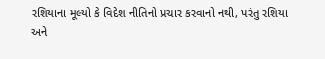રશિયાના મૂલ્યો કે વિદેશ નીતિનો પ્રચાર કરવાનો નથી, પરંતુ રશિયા અને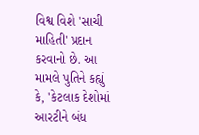વિશ્વ વિશે 'સાચી માહિતી' પ્રદાન કરવાનો છે. આ મામલે પુતિને કહ્યું કે, 'કેટલાક દેશોમાં આરટીને બંધ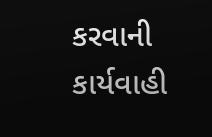કરવાની કાર્યવાહી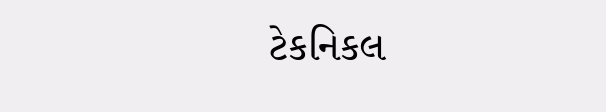ટેકનિકલ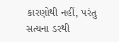કારણોથી નહીં, પરંતુ સત્યના ડરથી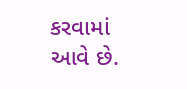કરવામાં આવે છે.